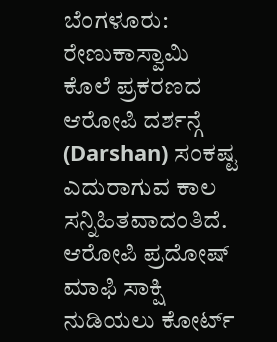ಬೆಂಗಳೂರು: ರೇಣುಕಾಸ್ವಾಮಿ ಕೊಲೆ ಪ್ರಕರಣದ ಆರೋಪಿ ದರ್ಶನ್ಗೆ (Darshan) ಸಂಕಷ್ಟ ಎದುರಾಗುವ ಕಾಲ ಸನ್ನಿಹಿತವಾದಂತಿದೆ. ಆರೋಪಿ ಪ್ರದೋಷ್ ಮಾಫಿ ಸಾಕ್ಷಿ ನುಡಿಯಲು ಕೋರ್ಟ್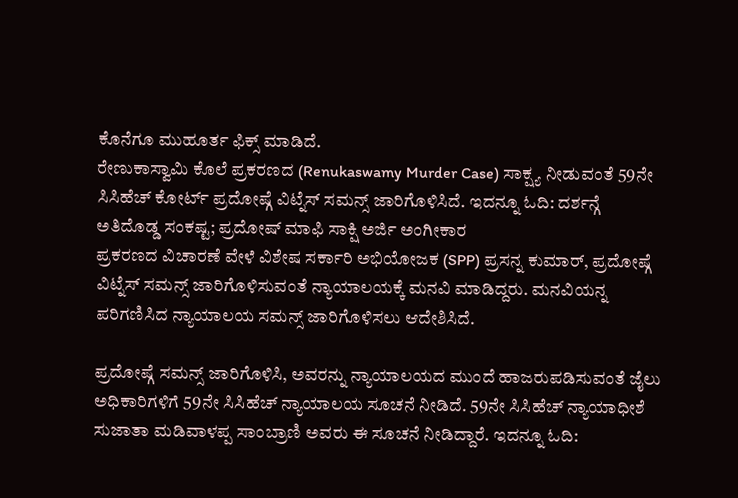ಕೊನೆಗೂ ಮುಹೂರ್ತ ಫಿಕ್ಸ್ ಮಾಡಿದೆ.
ರೇಣುಕಾಸ್ವಾಮಿ ಕೊಲೆ ಪ್ರಕರಣದ (Renukaswamy Murder Case) ಸಾಕ್ಷ್ಯ ನೀಡುವಂತೆ 59ನೇ ಸಿಸಿಹೆಚ್ ಕೋರ್ಟ್ ಪ್ರದೋಷ್ಗೆ ವಿಟ್ನೆಸ್ ಸಮನ್ಸ್ ಜಾರಿಗೊಳಿಸಿದೆ. ಇದನ್ನೂ ಓದಿ: ದರ್ಶನ್ಗೆ ಅತಿದೊಡ್ಡ ಸಂಕಷ್ಟ; ಪ್ರದೋಷ್ ಮಾಫಿ ಸಾಕ್ಷಿ ಅರ್ಜಿ ಅಂಗೀಕಾರ
ಪ್ರಕರಣದ ವಿಚಾರಣೆ ವೇಳೆ ವಿಶೇಷ ಸರ್ಕಾರಿ ಅಭಿಯೋಜಕ (SPP) ಪ್ರಸನ್ನ ಕುಮಾರ್, ಪ್ರದೋಷ್ಗೆ ವಿಟ್ನೆಸ್ ಸಮನ್ಸ್ ಜಾರಿಗೊಳಿಸುವಂತೆ ನ್ಯಾಯಾಲಯಕ್ಕೆ ಮನವಿ ಮಾಡಿದ್ದರು. ಮನವಿಯನ್ನ ಪರಿಗಣಿಸಿದ ನ್ಯಾಯಾಲಯ ಸಮನ್ಸ್ ಜಾರಿಗೊಳಿಸಲು ಆದೇಶಿಸಿದೆ.

ಪ್ರದೋಷ್ಗೆ ಸಮನ್ಸ್ ಜಾರಿಗೊಳಿಸಿ, ಅವರನ್ನು ನ್ಯಾಯಾಲಯದ ಮುಂದೆ ಹಾಜರುಪಡಿಸುವಂತೆ ಜೈಲು ಅಧಿಕಾರಿಗಳಿಗೆ 59ನೇ ಸಿಸಿಹೆಚ್ ನ್ಯಾಯಾಲಯ ಸೂಚನೆ ನೀಡಿದೆ. 59ನೇ ಸಿಸಿಹೆಚ್ ನ್ಯಾಯಾಧೀಶೆ ಸುಜಾತಾ ಮಡಿವಾಳಪ್ಪ ಸಾಂಬ್ರಾಣಿ ಅವರು ಈ ಸೂಚನೆ ನೀಡಿದ್ದಾರೆ. ಇದನ್ನೂ ಓದಿ: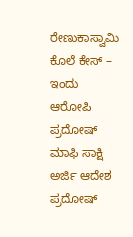ರೇಣುಕಾಸ್ವಾಮಿ ಕೊಲೆ ಕೇಸ್ – ಇಂದು ಆರೋಪಿ ಪ್ರದೋಷ್ ಮಾಫಿ ಸಾಕ್ಷಿ ಅರ್ಜಿ ಆದೇಶ
ಪ್ರದೋಷ್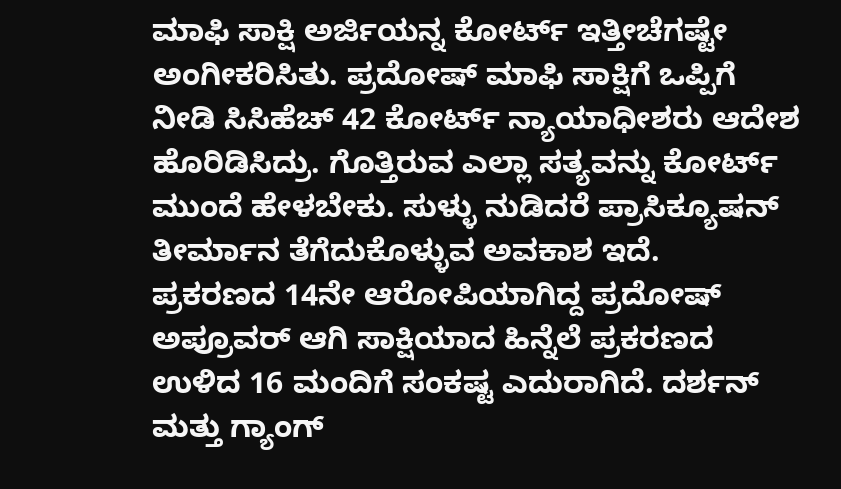ಮಾಫಿ ಸಾಕ್ಷಿ ಅರ್ಜಿಯನ್ನ ಕೋರ್ಟ್ ಇತ್ತೀಚೆಗಷ್ಟೇ ಅಂಗೀಕರಿಸಿತು. ಪ್ರದೋಷ್ ಮಾಫಿ ಸಾಕ್ಷಿಗೆ ಒಪ್ಪಿಗೆ ನೀಡಿ ಸಿಸಿಹೆಚ್ 42 ಕೋರ್ಟ್ ನ್ಯಾಯಾಧೀಶರು ಆದೇಶ ಹೊರಿಡಿಸಿದ್ರು. ಗೊತ್ತಿರುವ ಎಲ್ಲಾ ಸತ್ಯವನ್ನು ಕೋರ್ಟ್ ಮುಂದೆ ಹೇಳಬೇಕು. ಸುಳ್ಳು ನುಡಿದರೆ ಪ್ರಾಸಿಕ್ಯೂಷನ್ ತೀರ್ಮಾನ ತೆಗೆದುಕೊಳ್ಳುವ ಅವಕಾಶ ಇದೆ.
ಪ್ರಕರಣದ 14ನೇ ಆರೋಪಿಯಾಗಿದ್ದ ಪ್ರದೋಷ್ ಅಪ್ರೂವರ್ ಆಗಿ ಸಾಕ್ಷಿಯಾದ ಹಿನ್ನೆಲೆ ಪ್ರಕರಣದ ಉಳಿದ 16 ಮಂದಿಗೆ ಸಂಕಷ್ಟ ಎದುರಾಗಿದೆ. ದರ್ಶನ್ ಮತ್ತು ಗ್ಯಾಂಗ್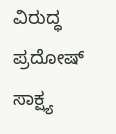ವಿರುದ್ಧ ಪ್ರದೋಷ್ ಸಾಕ್ಷ್ಯ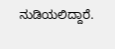ನುಡಿಯಲಿದ್ದಾರೆ.